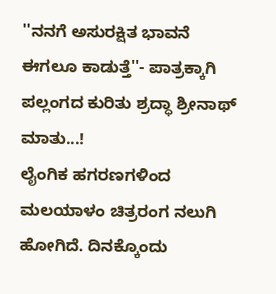''ನನಗೆ ಅಸುರಕ್ಷಿತ ಭಾವನೆ ಈಗಲೂ ಕಾಡುತ್ತೆ''- ಪಾತ್ರಕ್ಕಾಗಿ ಪಲ್ಲಂಗದ ಕುರಿತು ಶ್ರದ್ಧಾ ಶ್ರೀನಾಥ್ ಮಾತು...!
ಲೈಂಗಿಕ ಹಗರಣಗಳಿಂದ ಮಲಯಾಳಂ ಚಿತ್ರರಂಗ ನಲುಗಿ ಹೋಗಿದೆ. ದಿನಕ್ಕೊಂದು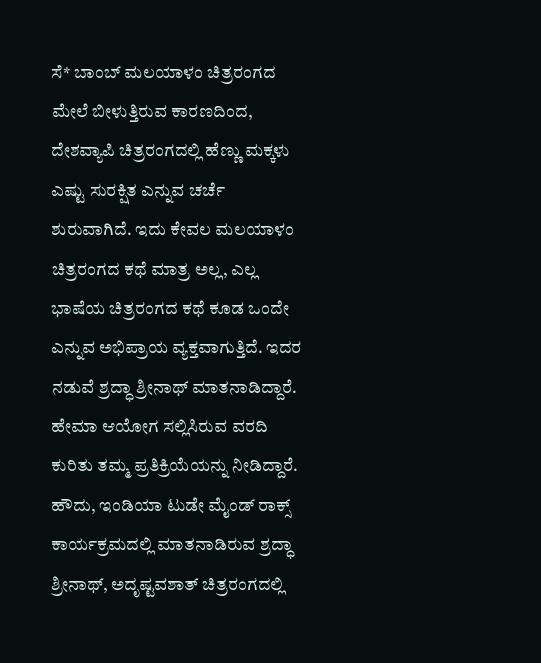ಸೆ* ಬಾಂಬ್ ಮಲಯಾಳಂ ಚಿತ್ರರಂಗದ ಮೇಲೆ ಬೀಳುತ್ತಿರುವ ಕಾರಣದಿಂದ, ದೇಶವ್ಯಾಪಿ ಚಿತ್ರರಂಗದಲ್ಲಿ ಹೆಣ್ಣು ಮಕ್ಕಳು ಎಷ್ಟು ಸುರಕ್ಷಿತ ಎನ್ನುವ ಚರ್ಚೆ ಶುರುವಾಗಿದೆ. ಇದು ಕೇವಲ ಮಲಯಾಳಂ ಚಿತ್ರರಂಗದ ಕಥೆ ಮಾತ್ರ ಅಲ್ಲ, ಎಲ್ಲ ಭಾಷೆಯ ಚಿತ್ರರಂಗದ ಕಥೆ ಕೂಡ ಒಂದೇ ಎನ್ನುವ ಅಭಿಪ್ರಾಯ ವ್ಯಕ್ತವಾಗುತ್ತಿದೆ. ಇದರ ನಡುವೆ ಶ್ರದ್ಧಾ ಶ್ರೀನಾಥ್ ಮಾತನಾಡಿದ್ದಾರೆ. ಹೇಮಾ ಆಯೋಗ ಸಲ್ಲಿಸಿರುವ ವರದಿ ಕುರಿತು ತಮ್ಮ ಪ್ರತಿಕ್ರಿಯೆಯನ್ನು ನೀಡಿದ್ದಾರೆ.
ಹೌದು, ಇಂಡಿಯಾ ಟುಡೇ ಮೈಂಡ್ ರಾಕ್ಸ್ ಕಾರ್ಯಕ್ರಮದಲ್ಲಿ ಮಾತನಾಡಿರುವ ಶ್ರದ್ಧಾ ಶ್ರೀನಾಥ್, ಅದೃಷ್ಟವಶಾತ್ ಚಿತ್ರರಂಗದಲ್ಲಿ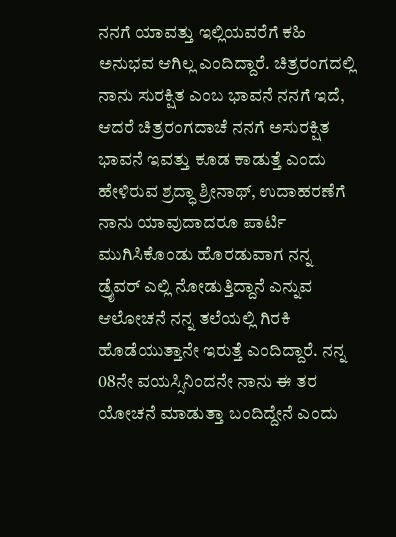ನನಗೆ ಯಾವತ್ತು ಇಲ್ಲಿಯವರೆಗೆ ಕಹಿ ಅನುಭವ ಆಗಿಲ್ಲ ಎಂದಿದ್ದಾರೆ. ಚಿತ್ರರಂಗದಲ್ಲಿ ನಾನು ಸುರಕ್ಷಿತ ಎಂಬ ಭಾವನೆ ನನಗೆ ಇದೆ, ಆದರೆ ಚಿತ್ರರಂಗದಾಚೆ ನನಗೆ ಅಸುರಕ್ಷಿತ ಭಾವನೆ ಇವತ್ತು ಕೂಡ ಕಾಡುತ್ತೆ ಎಂದು ಹೇಳಿರುವ ಶ್ರದ್ಧಾ ಶ್ರೀನಾಥ್, ಉದಾಹರಣೆಗೆ ನಾನು ಯಾವುದಾದರೂ ಪಾರ್ಟಿ ಮುಗಿಸಿಕೊಂಡು ಹೊರಡುವಾಗ ನನ್ನ ಡ್ರೈವರ್ ಎಲ್ಲಿ ನೋಡುತ್ತಿದ್ದಾನೆ ಎನ್ನುವ ಆಲೋಚನೆ ನನ್ನ ತಲೆಯಲ್ಲಿ ಗಿರಕಿ ಹೊಡೆಯುತ್ತಾನೇ ಇರುತ್ತೆ ಎಂದಿದ್ದಾರೆ. ನನ್ನ 08ನೇ ವಯಸ್ಸಿನಿಂದನೇ ನಾನು ಈ ತರ ಯೋಚನೆ ಮಾಡುತ್ತಾ ಬಂದಿದ್ದೇನೆ ಎಂದು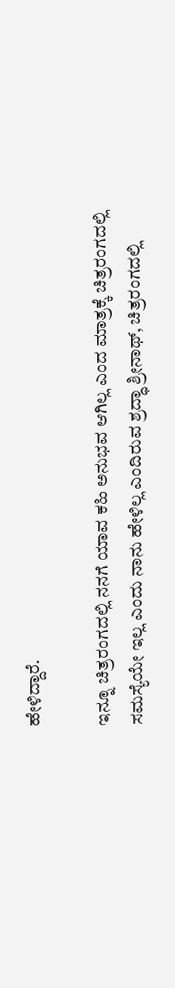ಹೇಳಿದ್ದಾರೆ.

ಇನ್ನೂ ಚಿತ್ರರಂಗದಲ್ಲಿ ನನಗೆ ಯಾವ ಕಹಿ ಅನುಭವ ಆಗಿಲ್ಲ ಎಂದ ಮಾತ್ರಕ್ಕೆ ಚಿತ್ರರಂಗದಲ್ಲಿ ಸಮಸ್ಯೆಯೇ ಇಲ್ಲ ಎಂದು ನಾನು ಹೇಳಿಲ್ಲ ಎಂದಿರುವ ಶ್ರದ್ಧಾ ಶ್ರೀನಾಥ್, ಚಿತ್ರರಂಗದಲ್ಲಿ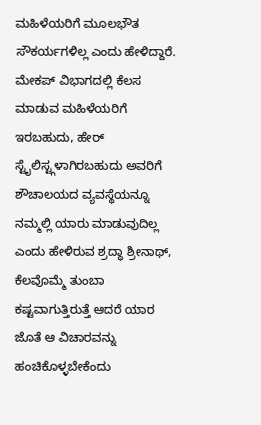ಮಹಿಳೆಯರಿಗೆ ಮೂಲಭೌತ ಸೌಕರ್ಯಗಳಿಲ್ಲ ಎಂದು ಹೇಳಿದ್ದಾರೆ. ಮೇಕಪ್ ವಿಭಾಗದಲ್ಲಿ ಕೆಲಸ ಮಾಡುವ ಮಹಿಳೆಯರಿಗೆ ಇರಬಹುದು, ಹೇರ್ ಸ್ಟೈಲಿಸ್ಟ್ಗಳಾಗಿರಬಹುದು ಅವರಿಗೆ ಶೌಚಾಲಯದ ವ್ಯವಸ್ಥೆಯನ್ನೂ ನಮ್ಮಲ್ಲಿ ಯಾರು ಮಾಡುವುದಿಲ್ಲ ಎಂದು ಹೇಳಿರುವ ಶ್ರದ್ಧಾ ಶ್ರೀನಾಥ್, ಕೆಲವೊಮ್ಮೆ ತುಂಬಾ ಕಷ್ಟವಾಗುತ್ತಿರುತ್ತೆ ಆದರೆ ಯಾರ ಜೊತೆ ಆ ವಿಚಾರವನ್ನು ಹಂಚಿಕೊಳ್ಳಬೇಕೆಂದು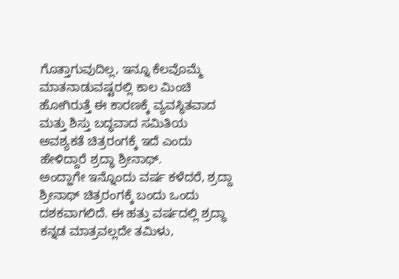ಗೊತ್ತಾಗುವುದಿಲ್ಲ, ಇನ್ನೂ ಕೆಲವೊಮ್ಮೆ ಮಾತನಾಡುವಷ್ಟರಲ್ಲಿ ಕಾಲ ಮಿಂಚಿ ಹೋಗಿರುತ್ತೆ ಈ ಕಾರಣಕ್ಕೆ ವ್ಯವಸ್ಥಿತವಾದ ಮತ್ತು ಶಿಸ್ತು ಬದ್ಧವಾದ ಸಮಿತಿಯ ಅವಶ್ಯಕತೆ ಚಿತ್ರರಂಗಕ್ಕೆ ಇದೆ ಎಂದು ಹೇಳಿದ್ದಾರೆ ಶ್ರದ್ಧಾ ಶ್ರೀನಾಥ್.
ಅಂದ್ಹಾಗೇ ಇನ್ನೊಂದು ವರ್ಷ ಕಳೆದರೆ, ಶ್ರದ್ದಾ ಶ್ರೀನಾಥ್ ಚಿತ್ರರಂಗಕ್ಕೆ ಬಂದು ಒಂದು ದಶಕವಾಗಲಿದೆ. ಈ ಹತ್ತು ವರ್ಷದಲ್ಲಿ ಶ್ರದ್ಧಾ ಕನ್ನಡ ಮಾತ್ರವಲ್ಲದೇ ತಮಿಳು,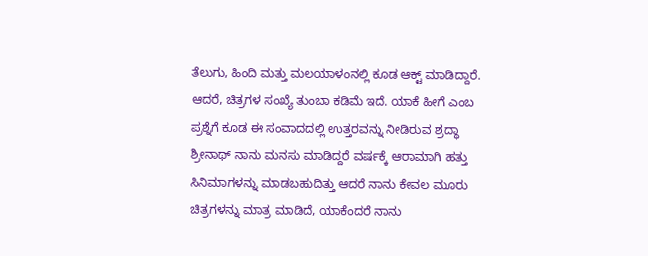ತೆಲುಗು, ಹಿಂದಿ ಮತ್ತು ಮಲಯಾಳಂನಲ್ಲಿ ಕೂಡ ಆಕ್ಟ್ ಮಾಡಿದ್ದಾರೆ. ಆದರೆ, ಚಿತ್ರಗಳ ಸಂಖ್ಯೆ ತುಂಬಾ ಕಡಿಮೆ ಇದೆ. ಯಾಕೆ ಹೀಗೆ ಎಂಬ ಪ್ರಶ್ನೆಗೆ ಕೂಡ ಈ ಸಂವಾದದಲ್ಲಿ ಉತ್ತರವನ್ನು ನೀಡಿರುವ ಶ್ರದ್ಧಾ ಶ್ರೀನಾಥ್ ನಾನು ಮನಸು ಮಾಡಿದ್ದರೆ ವರ್ಷಕ್ಕೆ ಆರಾಮಾಗಿ ಹತ್ತು ಸಿನಿಮಾಗಳನ್ನು ಮಾಡಬಹುದಿತ್ತು ಆದರೆ ನಾನು ಕೇವಲ ಮೂರು ಚಿತ್ರಗಳನ್ನು ಮಾತ್ರ ಮಾಡಿದೆ, ಯಾಕೆಂದರೆ ನಾನು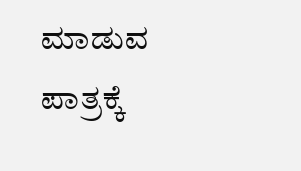ಮಾಡುವ ಪಾತ್ರಕ್ಕೆ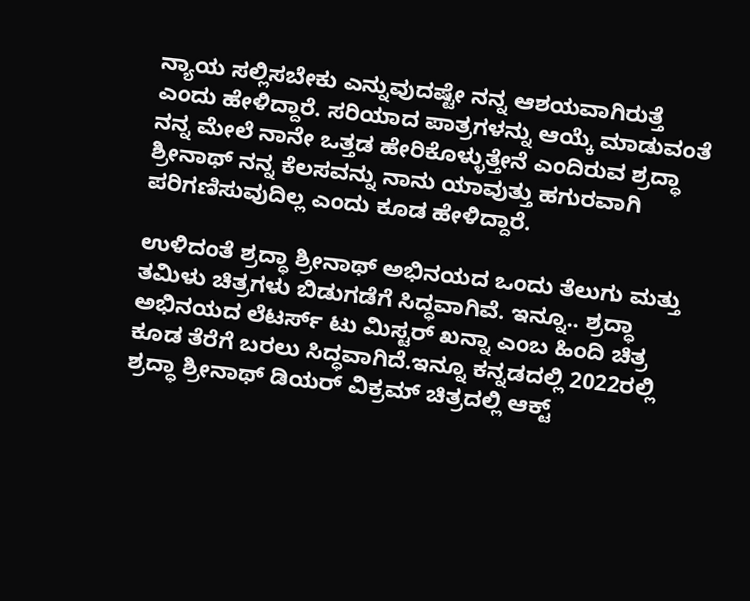ನ್ಯಾಯ ಸಲ್ಲಿಸಬೇಕು ಎನ್ನುವುದಷ್ಟೇ ನನ್ನ ಆಶಯವಾಗಿರುತ್ತೆ ಎಂದು ಹೇಳಿದ್ದಾರೆ. ಸರಿಯಾದ ಪಾತ್ರಗಳನ್ನು ಆಯ್ಕೆ ಮಾಡುವಂತೆ ನನ್ನ ಮೇಲೆ ನಾನೇ ಒತ್ತಡ ಹೇರಿಕೊಳ್ಳುತ್ತೇನೆ ಎಂದಿರುವ ಶ್ರದ್ಧಾ ಶ್ರೀನಾಥ್ ನನ್ನ ಕೆಲಸವನ್ನು ನಾನು ಯಾವುತ್ತು ಹಗುರವಾಗಿ ಪರಿಗಣಿಸುವುದಿಲ್ಲ ಎಂದು ಕೂಡ ಹೇಳಿದ್ದಾರೆ.

ಉಳಿದಂತೆ ಶ್ರದ್ಧಾ ಶ್ರೀನಾಥ್ ಅಭಿನಯದ ಒಂದು ತೆಲುಗು ಮತ್ತು ತಮಿಳು ಚಿತ್ರಗಳು ಬಿಡುಗಡೆಗೆ ಸಿದ್ಧವಾಗಿವೆ. ಇನ್ನೂ.. ಶ್ರದ್ಧಾ ಅಭಿನಯದ ಲೆಟರ್ಸ್ ಟು ಮಿಸ್ಟರ್ ಖನ್ನಾ ಎಂಬ ಹಿಂದಿ ಚಿತ್ರ ಕೂಡ ತೆರೆಗೆ ಬರಲು ಸಿದ್ಧವಾಗಿದೆ.ಇನ್ನೂ ಕನ್ನಡದಲ್ಲಿ 2022ರಲ್ಲಿ ಶ್ರದ್ಧಾ ಶ್ರೀನಾಥ್ ಡಿಯರ್ ವಿಕ್ರಮ್ ಚಿತ್ರದಲ್ಲಿ ಆಕ್ಟ್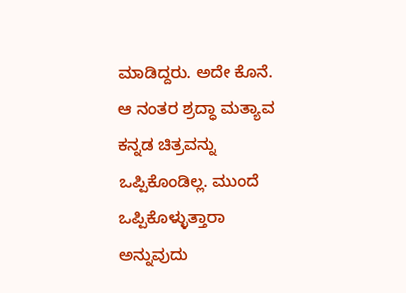ಮಾಡಿದ್ದರು. ಅದೇ ಕೊನೆ. ಆ ನಂತರ ಶ್ರದ್ಧಾ ಮತ್ಯಾವ ಕನ್ನಡ ಚಿತ್ರವನ್ನು ಒಪ್ಪಿಕೊಂಡಿಲ್ಲ. ಮುಂದೆ ಒಪ್ಪಿಕೊಳ್ಳುತ್ತಾರಾ ಅನ್ನುವುದು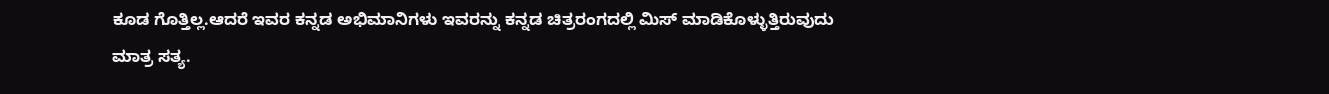ಕೂಡ ಗೊತ್ತಿಲ್ಲ.ಆದರೆ ಇವರ ಕನ್ನಡ ಅಭಿಮಾನಿಗಳು ಇವರನ್ನು ಕನ್ನಡ ಚಿತ್ರರಂಗದಲ್ಲಿ ಮಿಸ್ ಮಾಡಿಕೊಳ್ಳುತ್ತಿರುವುದು ಮಾತ್ರ ಸತ್ಯ.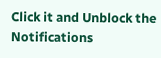Click it and Unblock the Notifications